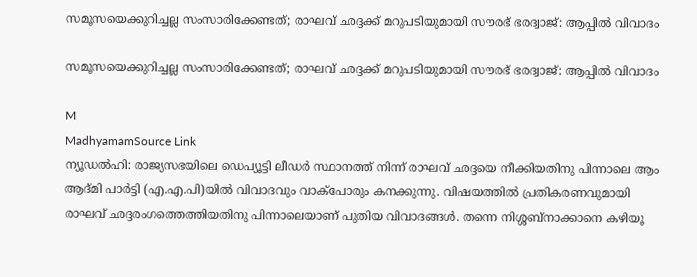സമൂസയെക്കുറിച്ചല്ല സംസാരിക്കേണ്ടത്; രാഘവ് ഛദ്ദക്ക് മറുപടിയുമായി സൗരഭ് ഭരദ്വാജ്: ആപ്പിൽ വിവാദം

സമൂസയെക്കുറിച്ചല്ല സംസാരിക്കേണ്ടത്; രാഘവ് ഛദ്ദക്ക് മറുപടിയുമായി സൗരഭ് ഭരദ്വാജ്: ആപ്പിൽ വിവാദം

M
MadhyamamSource Link
ന്യൂഡൽഹി: രാജ്യസഭയിലെ ഡെപ്യൂട്ടി ലീഡർ സ്ഥാനത്ത് നിന്ന് രാഘവ് ഛദ്ദയെ നീക്കിയതിനു പിന്നാലെ ആം ആദ്മി പാർട്ടി (എ.എ.പി)യിൽ വിവാദവും വാക്പോരും കനക്കുന്നു. വിഷയത്തിൽ പ്രതികരണവുമായി രാഘവ് ഛദ്ദരംഗത്തെത്തിയതിനു പിന്നാലെയാണ് പുതിയ വിവാദങ്ങൾ. തന്നെ നിശ്ശബ്നാക്കാനെ കഴിയൂ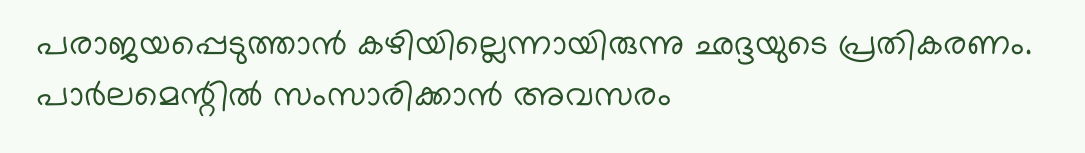പരാജയപ്പെടുത്താൻ കഴിയില്ലെന്നായിരുന്നു ഛദ്ദയുടെ പ്രതികരണം. പാർലമെന്റിൽ സംസാരിക്കാൻ അവസരം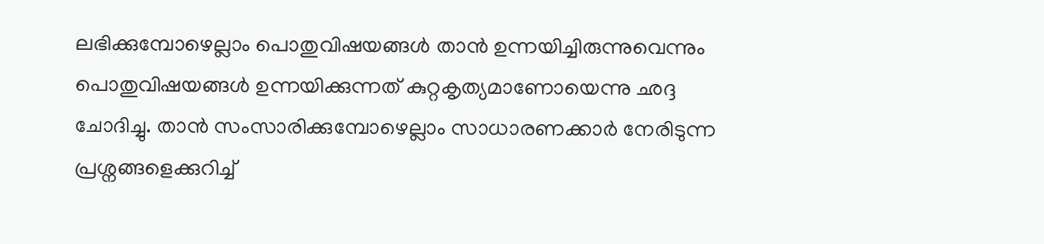ലഭിക്കുമ്പോഴെല്ലാം പൊതുവിഷയങ്ങൾ താൻ ഉന്നയിച്ചിരുന്നുവെന്നും പൊതുവിഷയങ്ങൾ ഉന്നയിക്കുന്നത് കുറ്റകൃത്യമാണോയെന്നു ഛദ്ദ ചോദിച്ചു. താൻ സംസാരിക്കുമ്പോഴെല്ലാം സാധാരണക്കാർ നേരിടുന്ന പ്രശ്നങ്ങളെക്കുറിച്ച്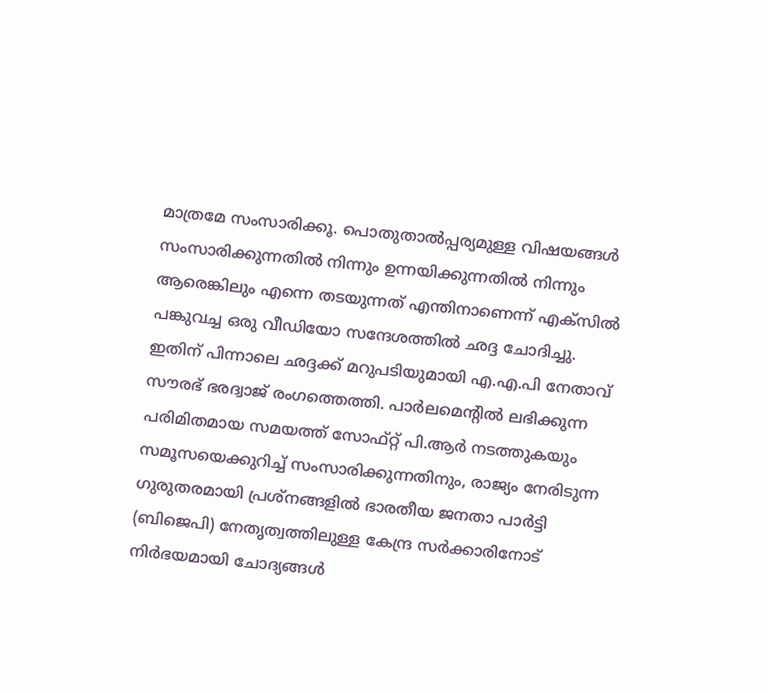മാത്രമേ സംസാരിക്കൂ. പൊതുതാൽപ്പര്യമുള്ള വിഷയങ്ങൾ സംസാരിക്കുന്നതിൽ നിന്നും ഉന്നയിക്കുന്നതിൽ നിന്നും ആരെങ്കിലും എന്നെ തടയുന്നത് എന്തിനാണെന്ന് എക്‌സിൽ പങ്കുവച്ച ഒരു വീഡിയോ സന്ദേശത്തിൽ ഛദ്ദ ചോദിച്ചു. ഇതിന് പിന്നാലെ ഛദ്ദക്ക് മറുപടിയുമായി എ.എ.പി നേതാവ് സൗരഭ് ഭരദ്വാജ് രംഗത്തെത്തി. പാർലമെന്റിൽ ലഭിക്കുന്ന പരിമിതമായ സമയത്ത് സോഫ്റ്റ് പി.ആർ നടത്തുകയും സമൂസയെക്കുറിച്ച് സംസാരിക്കുന്നതിനും, രാജ്യം നേരിടുന്ന ഗുരുതരമായി പ്രശ്‌നങ്ങളിൽ ഭാരതീയ ജനതാ പാർട്ടി (ബിജെപി) നേതൃത്വത്തിലുള്ള കേന്ദ്ര സർക്കാരിനോട് നിർഭയമായി ചോദ്യങ്ങൾ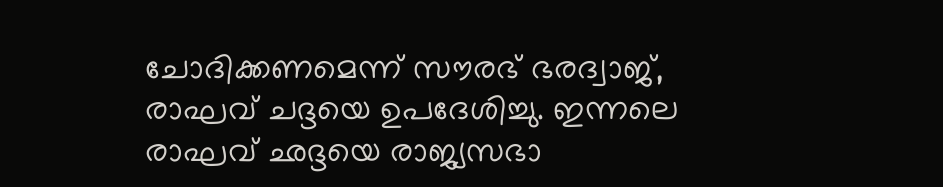ചോദിക്കണമെന്ന് സൗരഭ് ഭരദ്വാജ്, രാഘവ് ചദ്ദയെ ഉപദേശിച്ചു. ഇന്നലെ രാഘവ് ഛദ്ദയെ രാജ്യസഭാ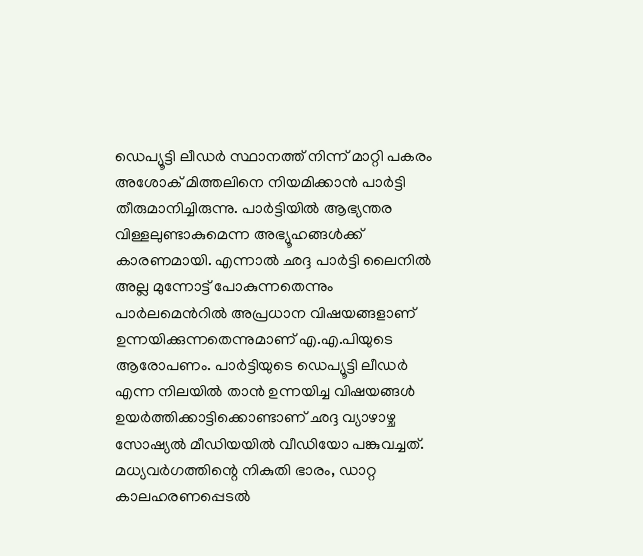ഡെപ്യൂട്ടി ലീഡർ സ്ഥാനത്ത് നിന്ന് മാറ്റി പകരം അശോക് മിത്തലിനെ നിയമിക്കാൻ പാർട്ടി തീരുമാനിച്ചിരുന്നു. പാർട്ടിയിൽ ആഭ്യന്തര വിള്ളലുണ്ടാകുമെന്ന അഭ്യൂഹങ്ങൾക്ക് കാരണമായി. എന്നാൽ ഛദ്ദ പാർട്ടി ലൈനിൽ അല്ല മുന്നോട്ട് പോകുന്നതെന്നും പാര്‍ലമെന്‍റിൽ അപ്രധാന വിഷയങ്ങളാണ് ഉന്നയിക്കുന്നതെന്നുമാണ് എ.എ.പിയുടെ ആരോപണം. പാർട്ടിയുടെ ഡെപ്യൂട്ടി ലീഡർ എന്ന നിലയിൽ താൻ ഉന്നയിച്ച വിഷയങ്ങൾ ഉയർത്തിക്കാട്ടിക്കൊണ്ടാണ് ഛദ്ദ വ്യാഴാഴ്ച സോഷ്യൽ മീഡിയയിൽ വീഡിയോ പങ്കുവച്ചത്. മധ്യവർഗത്തിന്റെ നികുതി ഭാരം, ഡാറ്റ കാലഹരണപ്പെടൽ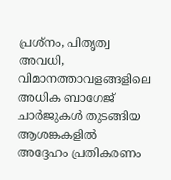പ്രശ്നം, പിതൃത്വ അവധി, വിമാനത്താവളങ്ങളിലെ അധിക ബാഗേജ് ചാർജുകൾ തുടങ്ങിയ ആശങ്കകളിൽ അദ്ദേഹം പ്രതികരണം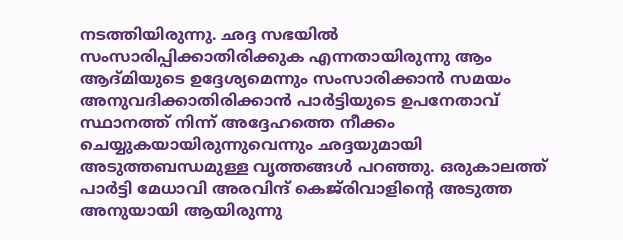നടത്തിയിരുന്നു. ഛദ്ദ സഭയിൽ സംസാരിപ്പിക്കാതിരിക്കുക എന്നതായിരുന്നു ആം ആദ്മിയുടെ ഉദ്ദേശ്യമെന്നും സംസാരിക്കാൻ സമയം അനുവദിക്കാതിരിക്കാൻ പാർട്ടിയുടെ ഉപനേതാവ് സ്ഥാനത്ത് നിന്ന് അദ്ദേഹത്തെ നീക്കം ചെയ്യുകയായിരുന്നുവെന്നും ഛദ്ദയുമായി അടുത്തബന്ധമുള്ള വൃത്തങ്ങൾ പറഞ്ഞു. ഒരുകാലത്ത് പാർട്ടി മേധാവി അരവിന്ദ് കെജ്‌രിവാളിന്റെ അടുത്ത അനുയായി ആയിരുന്നു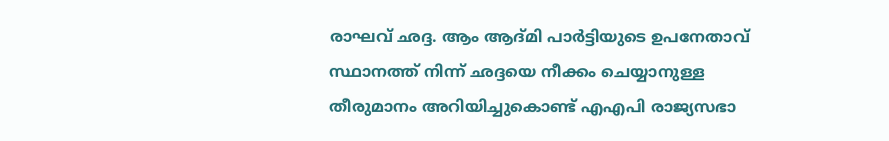രാഘവ് ഛദ്ദ. ആം ആദ്മി പാർട്ടിയുടെ ഉപനേതാവ് സ്ഥാനത്ത് നിന്ന് ഛദ്ദയെ നീക്കം ചെയ്യാനുള്ള തീരുമാനം അറിയിച്ചുകൊണ്ട് എഎപി രാജ്യസഭാ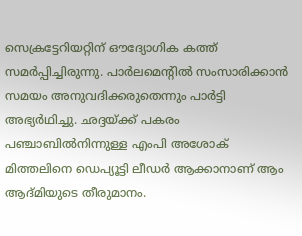സെക്രട്ടേറിയറ്റിന് ഔദ്യോഗിക കത്ത് സമർപ്പിച്ചിരുന്നു. പാർലമെന്റിൽ സംസാരിക്കാൻ സമയം അനുവദിക്കരുതെന്നും പാർട്ടി അഭ്യർഥിച്ചു. ഛദ്ദയ്ക്ക് പകരം പഞ്ചാബിൽനിന്നുള്ള എംപി അശോക് മിത്തലിനെ ഡെപ്യൂട്ടി ലീഡർ ആക്കാനാണ് ആം ആദ്മിയുടെ തീരുമാനം.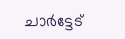ചാർട്ടേട്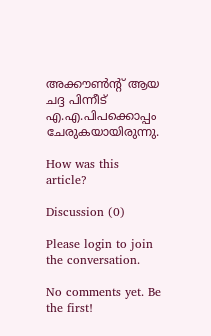അക്കൗൺന്‍റ് ആയ ചദ്ദ പിന്നീട് എ.എ.പിപക്കൊപ്പം ചേരുകയായിരുന്നു.

How was this article?

Discussion (0)

Please login to join the conversation.

No comments yet. Be the first!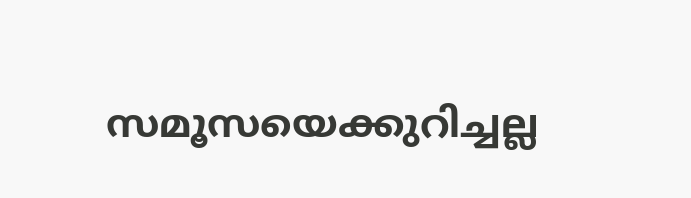സമൂസയെക്കുറിച്ചല്ല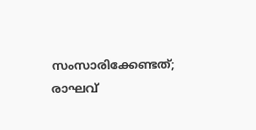സംസാരിക്കേണ്ടത്; രാഘവ്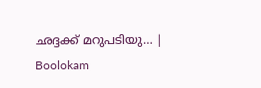ഛദ്ദക്ക് മറുപടിയു… | Boolokam